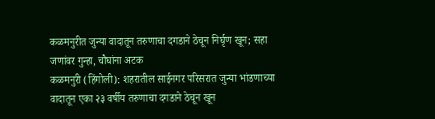कळमनुरीत जुन्या वादातून तरुणाचा दगडाने ठेचून निर्घृण खून; सहा जणांवर गुन्हा, चौघांना अटक
कळमनुरी (हिंगोली): शहरातील साईनगर परिसरात जुन्या भांडणाच्या वादातून एका २३ वर्षीय तरुणाचा दगडाने ठेचून खून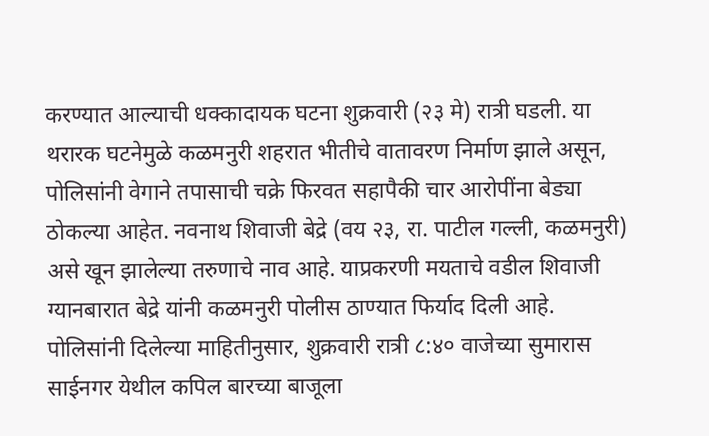करण्यात आल्याची धक्कादायक घटना शुक्रवारी (२३ मे) रात्री घडली. या थरारक घटनेमुळे कळमनुरी शहरात भीतीचे वातावरण निर्माण झाले असून, पोलिसांनी वेगाने तपासाची चक्रे फिरवत सहापैकी चार आरोपींना बेड्या ठोकल्या आहेत. नवनाथ शिवाजी बेद्रे (वय २३, रा. पाटील गल्ली, कळमनुरी) असे खून झालेल्या तरुणाचे नाव आहे. याप्रकरणी मयताचे वडील शिवाजी ग्यानबारात बेद्रे यांनी कळमनुरी पोलीस ठाण्यात फिर्याद दिली आहे.
पोलिसांनी दिलेल्या माहितीनुसार, शुक्रवारी रात्री ८:४० वाजेच्या सुमारास साईनगर येथील कपिल बारच्या बाजूला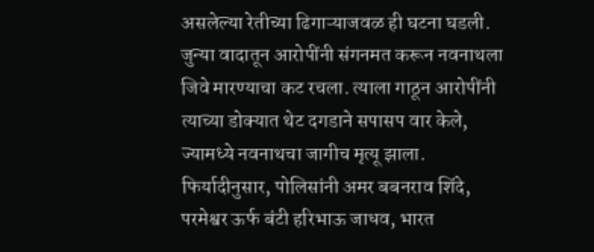असलेल्या रेतीच्या ढिगाऱ्याजवळ ही घटना घडली. जुन्या वादातून आरोपींनी संगनमत करून नवनाथला जिवे मारण्याचा कट रचला. त्याला गाठून आरोपींनी त्याच्या डोक्यात थेट दगडाने सपासप वार केले, ज्यामध्ये नवनाथचा जागीच मृत्यू झाला.
फिर्यादीनुसार, पोलिसांनी अमर बबनराव शिंदे, परमेश्वर ऊर्फ बंटी हरिभाऊ जाधव, भारत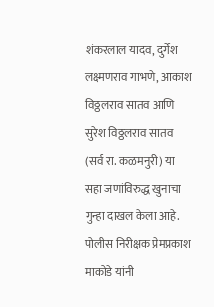शंकरलाल यादव, दुर्गेश लक्ष्मणराव गाभणे, आकाश विठ्ठलराव सातव आणि सुरेश विठ्ठलराव सातव (सर्व रा. कळमनुरी) या सहा जणांविरुद्ध खुनाचा गुन्हा दाखल केला आहे. पोलीस निरीक्षक प्रेमप्रकाश माकोडे यांनी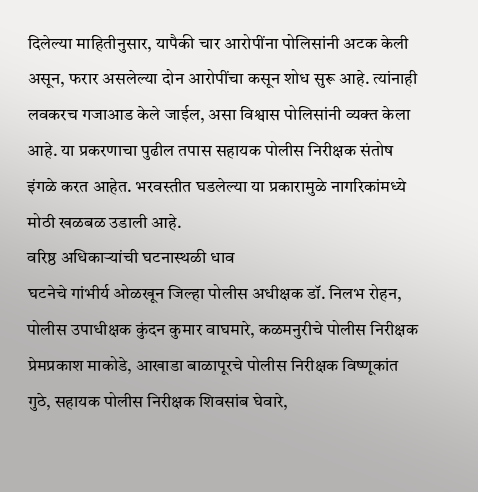दिलेल्या माहितीनुसार, यापैकी चार आरोपींना पोलिसांनी अटक केली असून, फरार असलेल्या दोन आरोपींचा कसून शोध सुरू आहे. त्यांनाही लवकरच गजाआड केले जाईल, असा विश्वास पोलिसांनी व्यक्त केला आहे. या प्रकरणाचा पुढील तपास सहायक पोलीस निरीक्षक संतोष इंगळे करत आहेत. भरवस्तीत घडलेल्या या प्रकारामुळे नागरिकांमध्ये मोठी खळबळ उडाली आहे.
वरिष्ठ अधिकाऱ्यांची घटनास्थळी धाव
घटनेचे गांभीर्य ओळखून जिल्हा पोलीस अधीक्षक डॉ. निलभ रोहन, पोलीस उपाधीक्षक कुंदन कुमार वाघमारे, कळमनुरीचे पोलीस निरीक्षक प्रेमप्रकाश माकोडे, आखाडा बाळापूरचे पोलीस निरीक्षक विष्णूकांत गुठे, सहायक पोलीस निरीक्षक शिवसांब घेवारे,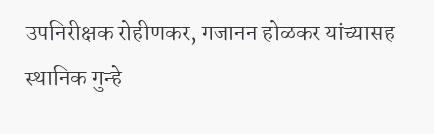उपनिरीक्षक रोहीणकर, गजानन होळकर यांच्यासह स्थानिक गुन्हे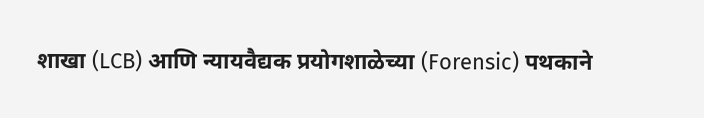शाखा (LCB) आणि न्यायवैद्यक प्रयोगशाळेच्या (Forensic) पथकाने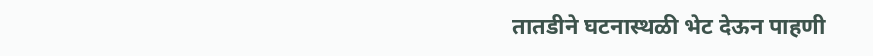तातडीने घटनास्थळी भेट देऊन पाहणी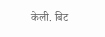केली. बिट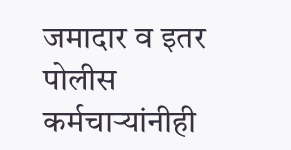जमादार व इतर पोलीस कर्मचाऱ्यांनीही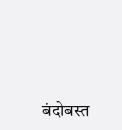बंदोबस्त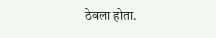ठेवला होता.